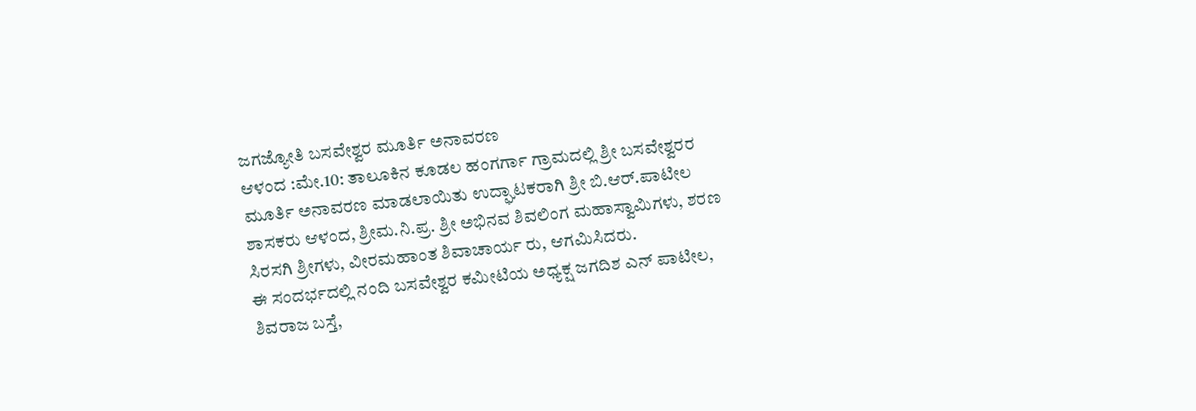ಜಗಜ್ಯೋತಿ ಬಸವೇಶ್ವರ ಮೂರ್ತಿ ಅನಾವರಣ
ಆಳಂದ :ಮೇ.10: ತಾಲೂಕಿನ ಕೂಡಲ ಹಂಗರ್ಗಾ ಗ್ರಾಮದಲ್ಲಿ ಶ್ರೀ ಬಸವೇಶ್ವರರ ಮೂರ್ತಿ ಅನಾವರಣ ಮಾಡಲಾಯಿತು ಉದ್ಘಾಟಕರಾಗಿ ಶ್ರೀ ಬಿ.ಆರ್.ಪಾಟೀಲ ಶಾಸಕರು ಆಳಂದ, ಶ್ರೀಮ.ನಿ.ಪ್ರ. ಶ್ರೀ ಅಭಿನವ ಶಿವಲಿಂಗ ಮಹಾಸ್ವಾಮಿಗಳು, ಶರಣ ಸಿರಸಗಿ ಶ್ರೀಗಳು, ವೀರಮಹಾಂತ ಶಿವಾಚಾರ್ಯ ರು, ಆಗಮಿಸಿದರು.
ಈ ಸಂದರ್ಭದಲ್ಲಿ ನಂದಿ ಬಸವೇಶ್ವರ ಕಮೀಟಿಯ ಅಧ್ಯಕ್ಷ ಜಗದಿಶ ಎನ್ ಪಾಟೀಲ, ಶಿವರಾಜ ಬಸ್ತೆ,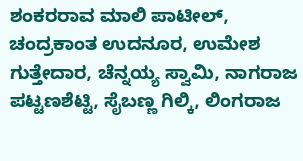ಶಂಕರರಾವ ಮಾಲಿ ಪಾಟೀಲ್, ಚಂದ್ರಕಾಂತ ಉದನೂರ, ಉಮೇಶ ಗುತ್ತೇದಾರ, ಚೆನ್ನಯ್ಯ ಸ್ವಾಮಿ, ನಾಗರಾಜ ಪಟ್ಟಣಶೆಟ್ಟಿ, ಸೈಬಣ್ಣ ಗಿಲ್ಕಿ, ಲಿಂಗರಾಜ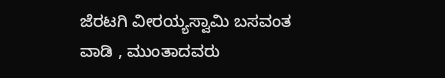ಜೆರಟಗಿ ವೀರಯ್ಯಸ್ವಾಮಿ ಬಸವಂತ ವಾಡಿ , ಮುಂತಾದವರು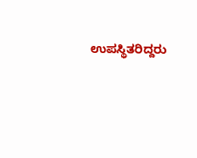ಉಪಸ್ಥಿತರಿದ್ದರು